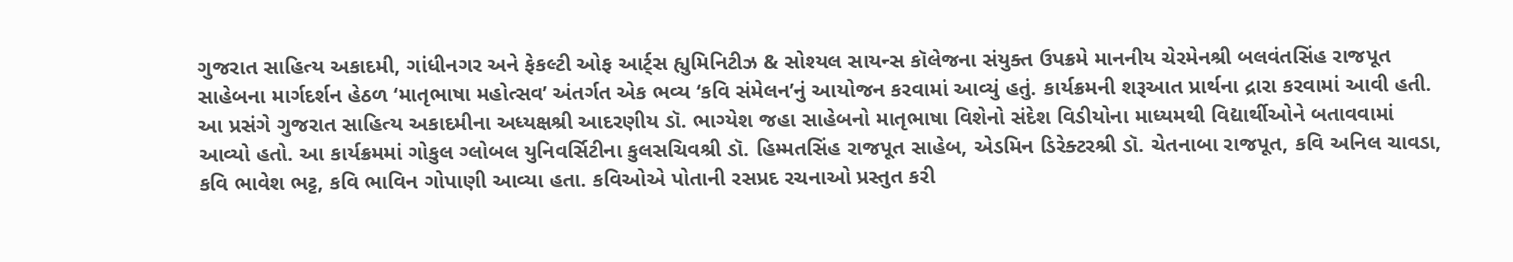ગુજરાત સાહિત્ય અકાદમી, ગાંધીનગર અને ફેકલ્ટી ઓફ આર્ટ્સ હ્યુમિનિટીઝ & સોશ્યલ સાયન્સ કૉલેજના સંયુક્ત ઉપક્રમે માનનીય ચેરમેનશ્રી બલવંતસિંહ રાજપૂત સાહેબના માર્ગદર્શન હેઠળ ‘માતૃભાષા મહોત્સવ’ અંતર્ગત એક ભવ્ય ‘કવિ સંમેલન’નું આયોજન કરવામાં આવ્યું હતું. કાર્યક્રમની શરૂઆત પ્રાર્થના દ્રારા કરવામાં આવી હતી. આ પ્રસંગે ગુજરાત સાહિત્ય અકાદમીના અધ્યક્ષશ્રી આદરણીય ડૉ. ભાગ્યેશ જહા સાહેબનો માતૃભાષા વિશેનો સંદેશ વિડીયોના માધ્યમથી વિદ્યાર્થીઓને બતાવવામાં આવ્યો હતો. આ કાર્યક્રમમાં ગોકુલ ગ્લોબલ યુનિવર્સિટીના કુલસચિવશ્રી ડૉ. હિમ્મતસિંહ રાજપૂત સાહેબ, એડમિન ડિરેક્ટરશ્રી ડૉ. ચેતનાબા રાજપૂત, કવિ અનિલ ચાવડા, કવિ ભાવેશ ભટ્ટ, કવિ ભાવિન ગોપાણી આવ્યા હતા. કવિઓએ પોતાની રસપ્રદ રચનાઓ પ્રસ્તુત કરી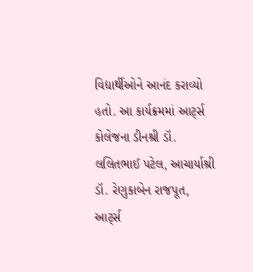વિદ્યાર્થીઓને આનંદ કરાવ્યો હતો. આ કાર્યક્રમમાં આર્ટ્સ કોલેજના ડીનશ્રી ડૉ. લલિતભાઈ પટેલ, આચાર્યાશ્રી ડૉ. રેણુકાબેન રાજપૂત, આર્ટ્સ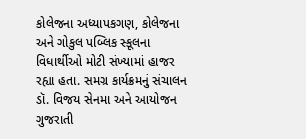કોલેજના અધ્યાપકગણ, કોલેજના અને ગોકુલ પબ્લિક સ્કૂલના વિધાર્થીઓ મોટી સંખ્યામાં હાજર રહ્યા હતા. સમગ્ર કાર્યક્રમનું સંચાલન ડૉ. વિજય સેનમા અને આયોજન ગુજરાતી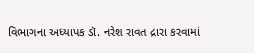વિભાગના અધ્યાપક ડૉ. નરેશ રાવત દ્રારા કરવામાં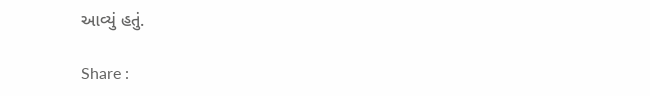આવ્યું હતું.

Share :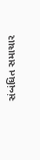સંબંધિત સમાચાર